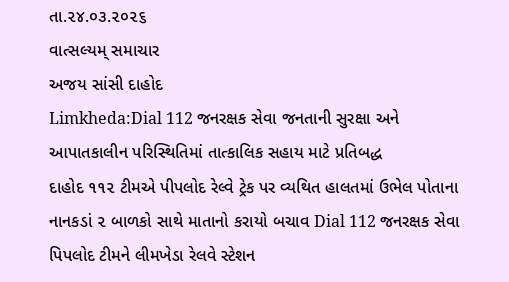તા.૨૪.૦૩.૨૦૨૬
વાત્સલ્યમ્ સમાચાર
અજય સાંસી દાહોદ
Limkheda:Dial 112 જનરક્ષક સેવા જનતાની સુરક્ષા અને આપાતકાલીન પરિસ્થિતિમાં તાત્કાલિક સહાય માટે પ્રતિબદ્ધ
દાહોદ ૧૧૨ ટીમએ પીપલોદ રેલ્વે ટ્રેક પર વ્યથિત હાલતમાં ઉભેલ પોતાના નાનકડાં ૨ બાળકો સાથે માતાનો કરાયો બચાવ Dial 112 જનરક્ષક સેવા પિપલોદ ટીમને લીમખેડા રેલવે સ્ટેશન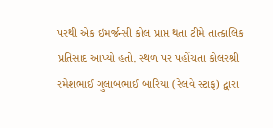પરથી એક ઇમર્જન્સી કોલ પ્રાપ્ત થતા ટીમે તાત્કાલિક પ્રતિસાદ આપ્યો હતો. સ્થળ પર પહોંચતા કોલરશ્રી રમેશભાઈ ગુલાબભાઈ બારિયા (રેલવે સ્ટાફ) દ્વારા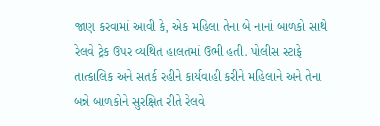જાણ કરવામાં આવી કે, એક મહિલા તેના બે નાનાં બાળકો સાથે રેલવે ટ્રેક ઉપર વ્યથિત હાલતમાં ઉભી હતી. પોલીસ સ્ટાફે તાત્કાલિક અને સતર્ક રહીને કાર્યવાહી કરીને મહિલાને અને તેના બન્ને બાળકોને સુરક્ષિત રીતે રેલવે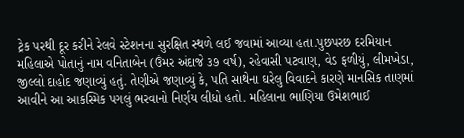ટ્રેક પરથી દૂર કરીને રેલવે સ્ટેશનના સુરક્ષિત સ્થળે લઈ જવામાં આવ્યા હતા.પુછપરછ દરમિયાન મહિલાએ પોતાનું નામ વનિતાબેન (ઉંમર અંદાજે ૩૭ વર્ષ), રહેવાસી પટવાણ, વેડ ફળીયું, લીમખેડા, જીલ્લો દાહોદ જણાવ્યું હતું. તેણીએ જણાવ્યું કે, પતિ સાથેના ઘરેલુ વિવાદને કારણે માનસિક તાણમાં આવીને આ આકસ્મિક પગલું ભરવાનો નિર્ણય લીધો હતો. મહિલાના ભાણિયા ઉમેશભાઈ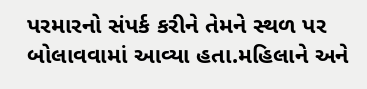પરમારનો સંપર્ક કરીને તેમને સ્થળ પર બોલાવવામાં આવ્યા હતા.મહિલાને અને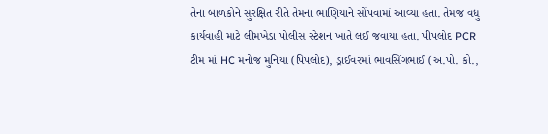તેના બાળકોને સુરક્ષિત રીતે તેમના ભાણિયાને સોંપવામાં આવ્યા હતા. તેમજ વધુ કાર્યવાહી માટે લીમખેડા પોલીસ સ્ટેશન ખાતે લઈ જવાયા હતા. પીપલોદ PCR ટીમ માં HC મનોજ મુનિયા (પિપલોદ), ડ્રાઈવરમાં ભાવસિંગભાઈ (અ.પો. કો.,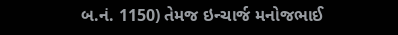બ.નં. 1150) તેમજ ઇન્ચાર્જ મનોજભાઈ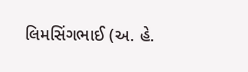લિમસિંગભાઈ (અ. હે.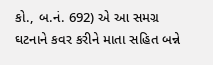કો., બ.નં. 692) એ આ સમગ્ર ઘટનાને કવર કરીને માતા સહિત બન્ને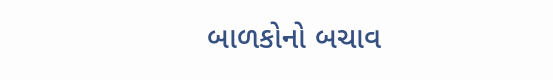બાળકોનો બચાવ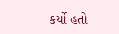કર્યો હતો